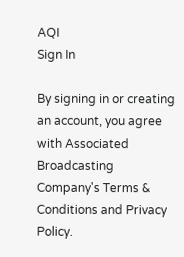AQI
Sign In

By signing in or creating an account, you agree with Associated Broadcasting Company's Terms & Conditions and Privacy Policy.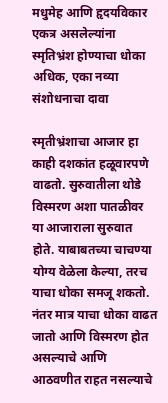मधुमेह आणि हृदयविकार एकत्र असलेल्यांना स्मृतिभ्रंश होण्याचा धोका अधिक, एका नव्या संशोधनाचा दावा

स्मृतीभ्रंशाचा आजार हा काही दशकांत हळूवारपणे वाढतो. सुरुवातीला थोडे विस्मरण अशा पातळीवर या आजाराला सुरुवात होते. याबाबतच्या चाचण्या योग्य वेळेला केल्या, तरच याचा धोका समजू शकतो. नंतर मात्र याचा धोका वाढत जातो आणि विस्मरण होत असल्याचे आणि आठवणीत राहत नसल्याचे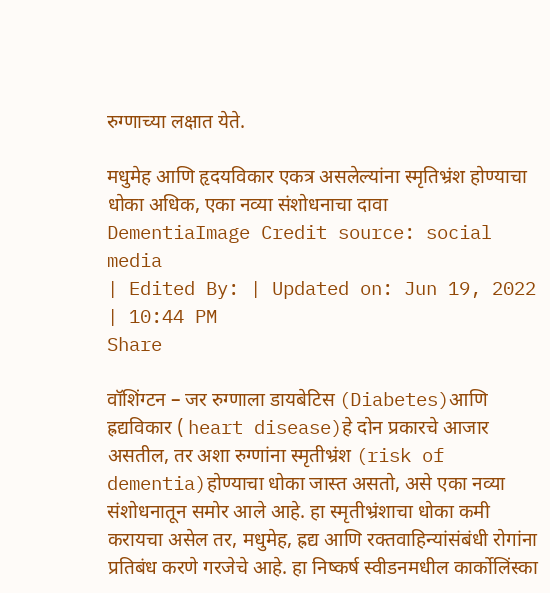रुग्णाच्या लक्षात येते.

मधुमेह आणि हृदयविकार एकत्र असलेल्यांना स्मृतिभ्रंश होण्याचा धोका अधिक, एका नव्या संशोधनाचा दावा
DementiaImage Credit source: social media
| Edited By: | Updated on: Jun 19, 2022 | 10:44 PM
Share

वॉशिंग्टन – जर रुग्णाला डायबेटिस (Diabetes)आणि ह्रद्यविकार ( heart disease)हे दोन प्रकारचे आजार असतील, तर अशा रुग्णांना स्मृतीभ्रंश (risk of dementia)होण्याचा धोका जास्त असतो, असे एका नव्या संशोधनातून समोर आले आहे. हा स्मृतीभ्रंशाचा धोका कमी करायचा असेल तर, मधुमेह, ह्रद्य आणि रक्तवाहिन्यांसंबंधी रोगांना प्रतिबंध करणे गरजेचे आहे. हा निष्कर्ष स्वीडनमधील कार्कोलिंस्का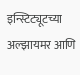इन्स्टिट्यूटच्या अल्झायमर आणि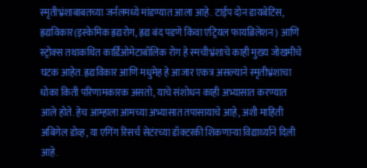स्मृतीभ्रंशाबाबतच्या जर्नलमध्ये मांडण्यात आला आहे. टाईप दोन डायबेटिस, ह्रद्यविकार(इस्केमिक ह्रद्यरोग, ह्रद्य बंद पडणे किंवा एट्रियल फायब्रिलेशन) आणि स्ट्रोक्स तथाकथित कार्डिओमेटाबॉलिक रोग हे स्मचीभ्रंशाचे काही मुख्य जोखमीचे घटक आहेत. ह्रद्यविकार आणि मधुमेह हे आजार एकत्र असल्याने स्मृतीभ्रंशाचा धोका किती परिणामकारक असतो, याचे संशोधन काही अभ्यासात करण्यात आले होते. हेच आम्हाला आमच्या अभ्यासात तपासायाचे आहे, अशी माहिती अबिगेल डोव्ह, या एगिंग रिसर्च सेटंरच्या डॉक्टरकी शिकणाऱ्या विद्यार्थ्याने दिली आहे.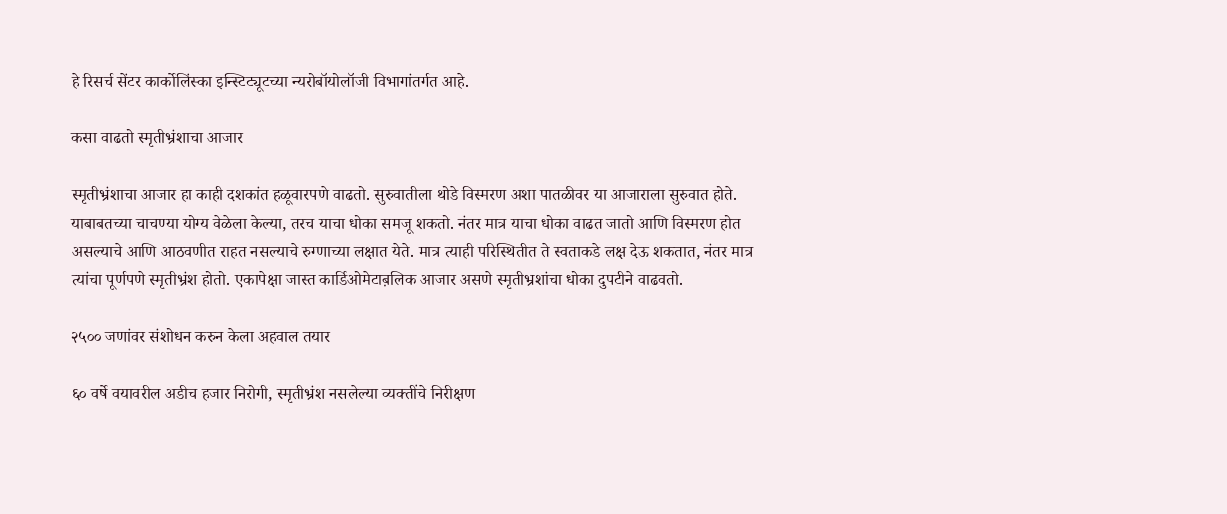हे रिसर्च सेंटर कार्कोलिंस्का इन्स्टिट्यूटच्या न्यरोबॉयोलॉजी विभागांतर्गत आहे.

कसा वाढतो स्मृतीभ्रंशाचा आजार

स्मृतीभ्रंशाचा आजार हा काही दशकांत हळूवारपणे वाढतो. सुरुवातीला थोडे विस्मरण अशा पातळीवर या आजाराला सुरुवात होते. याबाबतच्या चाचण्या योग्य वेळेला केल्या, तरच याचा धोका समजू शकतो. नंतर मात्र याचा धोका वाढत जातो आणि विस्मरण होत असल्याचे आणि आठवणीत राहत नसल्याचे रुग्णाच्या लक्षात येते. मात्र त्याही परिस्थितीत ते स्वताकडे लक्ष देऊ शकतात, नंतर मात्र त्यांचा पूर्णपणे स्मृतीभ्रंश होतो. एकापेक्षा जास्त कार्डिओमेटाब़लिक आजार असणे स्मृतीभ्रशांचा धोका दुपटीने वाढवतो.

२५०० जणांवर संशोधन करुन केला अहवाल तयार

६० वर्षे वयावरील अडीच हजार निरोगी, स्मृतीभ्रंश नसलेल्या व्यक्तींचे निरीक्षण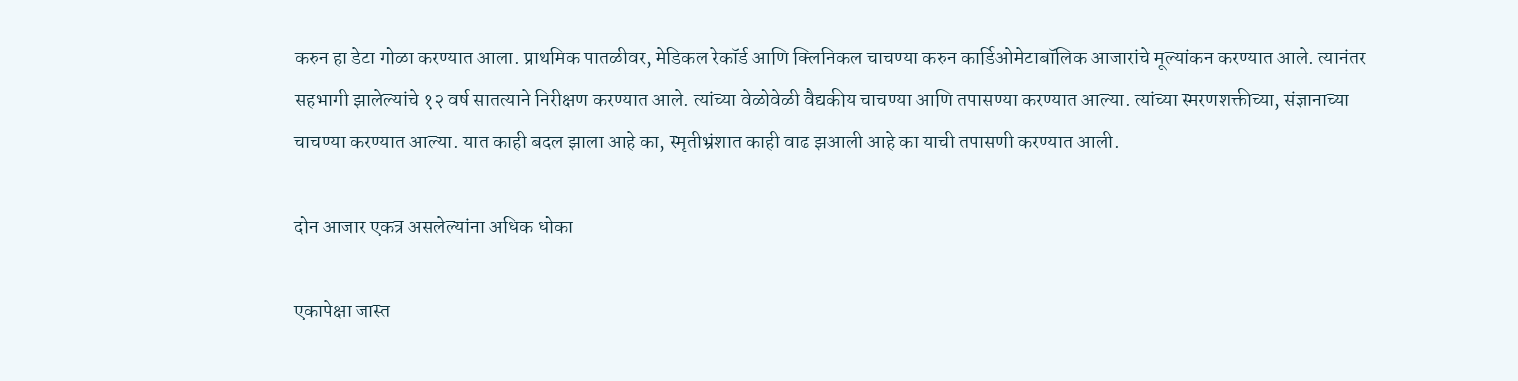करुन हा डेटा गोळा करण्यात आला. प्राथमिक पातळीवर, मेडिकल रेकॉर्ड आणि क्लिनिकल चाचण्या करुन कार्डिओमेटाबॉलिक आजारांचे मूल्यांकन करण्यात आले. त्यानंतर सहभागी झालेल्यांचे १२ वर्ष सातत्याने निरीक्षण करण्यात आले. त्यांच्या वेळोवेळी वैद्यकीय चाचण्या आणि तपासण्या करण्यात आल्या. त्यांच्या स्मरणशक्तीच्या, संज्ञानाच्या चाचण्या करण्यात आल्या. यात काही बदल झाला आहे का, स्मृतीभ्रंशात काही वाढ झआली आहे का याची तपासणी करण्यात आली.

दोन आजार एकत्र असलेल्यांना अधिक धोका

एकापेक्षा जास्त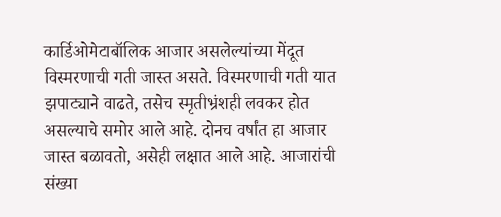कार्डिओमेटाबॉलिक आजार असलेल्यांच्या मेंदूत विस्मरणाची गती जास्त असते. विस्मरणाची गती यात झपाट्याने वाढते, तसेच स्मृतीभ्रंशही लवकर होत असल्याचे समोर आले आहे. दोनच वर्षांत हा आजार जास्त बळावतो, असेही लक्षात आले आहे. आजारांची संख्या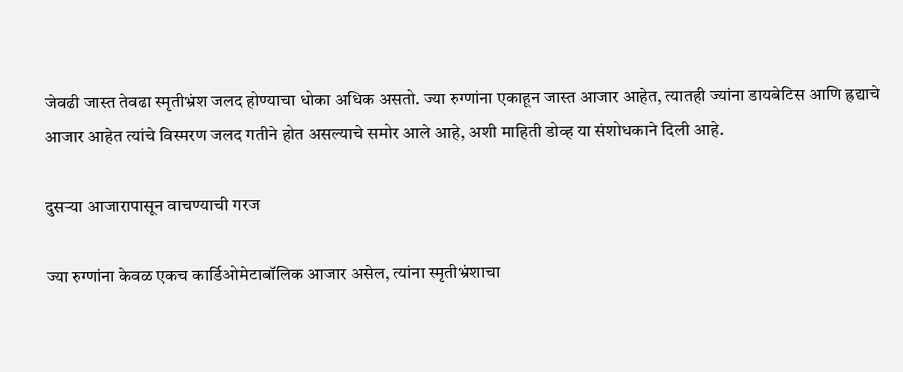जेवढी जास्त तेवढा स्मृतीभ्रंश जलद होण्याचा धोका अधिक असतो. ज्या रुग्णांना एकाहून जास्त आजार आहेत, त्यातही ज्यांना डायबेटिस आणि ह्रद्याचे आजार आहेत त्यांचे विस्मरण जलद गतीने होत असल्याचे समोर आले आहे, अशी माहिती डोव्ह या संशोधकाने दिली आहे.

दुसऱ्या आजारापासून वाचण्याची गरज

ज्या रुग्णांना केवळ एकच कार्डिओमेटाबॉलिक आजार असेल, त्यांना स्मृतीभ्रंशाचा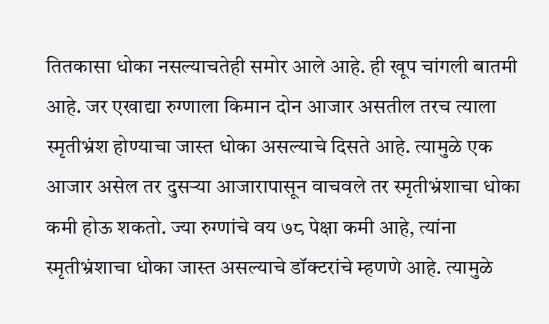तितकासा धोका नसल्याचतेही समोर आले आहे. ही खूप चांगली बातमी आहे. जर एखाद्या रुग्णाला किमान दोन आजार असतील तरच त्याला स्मृतीभ्रंश होण्याचा जास्त धोका असल्याचे दिसते आहे. त्यामुळे एक आजार असेल तर दुसऱ्या आजारापासून वाचवले तर स्मृतीभ्रंशाचा धोका कमी होऊ शकतो. ज्या रुग्णांचे वय ७८ पेक्षा कमी आहे, त्यांना स्मृतीभ्रंशाचा धोका जास्त असल्याचे डॉक्टरांचे म्हणणे आहे. त्यामुळे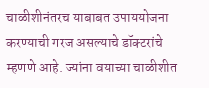चाळीशीनंतरच याबाबत उपाययोजना करण्याची गरज असल्याचे डॉक्टरांचे म्हणणे आहे. ज्यांना वयाच्या चाळीशीत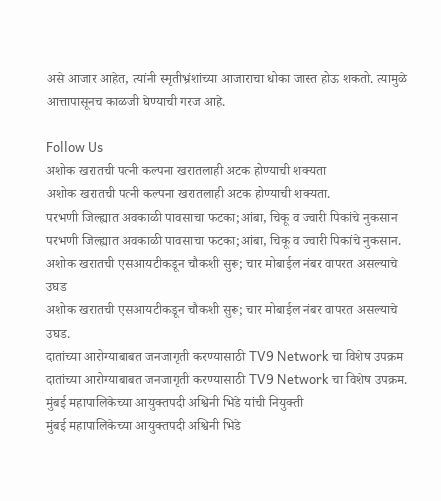असे आजार आहेत, त्यांनी स्मृतीभ्रंशांच्या आजाराचा धोका जास्त होऊ शकतो. त्यामुळे आत्तापासूनच काळजी घेण्याची गरज आहे.

Follow Us
अशोक खरातची पत्नी कल्पना खरातलाही अटक होण्याची शक्यता
अशोक खरातची पत्नी कल्पना खरातलाही अटक होण्याची शक्यता.
परभणी जिल्ह्यात अवकाळी पावसाचा फटका;आंबा, चिकू व ज्वारी पिकांचे नुकसान
परभणी जिल्ह्यात अवकाळी पावसाचा फटका;आंबा, चिकू व ज्वारी पिकांचे नुकसान.
अशोक खरातची एसआयटीकडून चौकशी सुरू; चार मोबाईल नंबर वापरत असल्याचे उघड
अशोक खरातची एसआयटीकडून चौकशी सुरू; चार मोबाईल नंबर वापरत असल्याचे उघड.
दातांच्या आरोग्याबाबत जनजागृती करण्यासाठी TV9 Network चा विशेष उपक्रम
दातांच्या आरोग्याबाबत जनजागृती करण्यासाठी TV9 Network चा विशेष उपक्रम.
मुंबई महापालिकेच्या आयुक्तपदी अश्विनी भिडे यांची नियुक्ती
मुंबई महापालिकेच्या आयुक्तपदी अश्विनी भिडे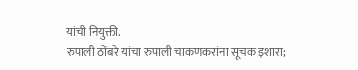यांची नियुक्ती.
रुपाली ठोंबरे यांचा रुपाली चाकणकरांना सूचक इशारा;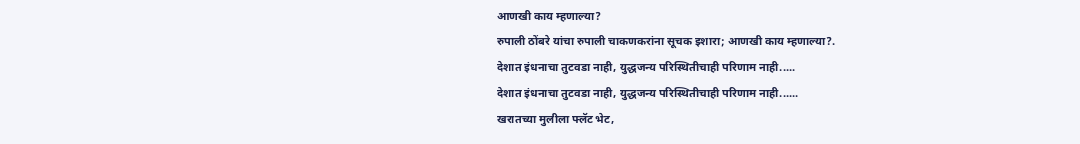आणखी काय म्हणाल्या?
रुपाली ठोंबरे यांचा रुपाली चाकणकरांना सूचक इशारा; आणखी काय म्हणाल्या?.
देशात इंधनाचा तुटवडा नाही, युद्धजन्य परिस्थितीचाही परिणाम नाही.....
देशात इंधनाचा तुटवडा नाही, युद्धजन्य परिस्थितीचाही परिणाम नाही......
खरातच्या मुलीला फ्लॅट भेट,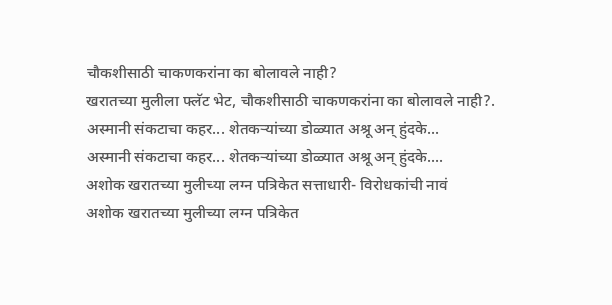चौकशीसाठी चाकणकरांना का बोलावले नाही?
खरातच्या मुलीला फ्लॅट भेट, चौकशीसाठी चाकणकरांना का बोलावले नाही?.
अस्मानी संकटाचा कहर... शेतकऱ्यांच्या डोळ्यात अश्रू अन् हुंदके...
अस्मानी संकटाचा कहर... शेतकऱ्यांच्या डोळ्यात अश्रू अन् हुंदके....
अशोक खरातच्या मुलीच्या लग्न पत्रिकेत सत्ताधारी- विरोधकांची नावं
अशोक खरातच्या मुलीच्या लग्न पत्रिकेत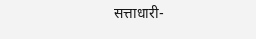सत्ताधारी-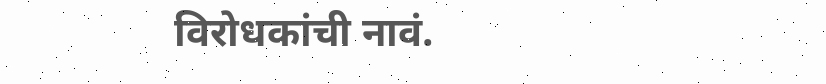विरोधकांची नावं.